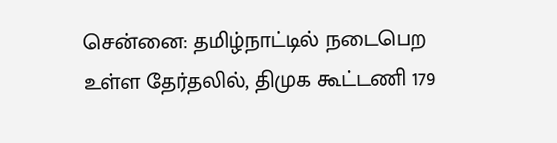சென்னை: தமிழ்நாட்டில் நடைபெற உள்ள தேர்தலில், திமுக கூட்டணி 179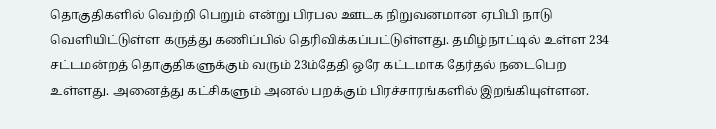தொகுதிகளில் வெற்றி பெறும் என்று பிரபல ஊடக நிறுவனமான ஏபிபி நாடு வெளியிட்டுள்ள கருத்து கணிப்பில் தெரிவிக்கப்பட்டுள்ளது. தமிழ்நாட்டில் உள்ள 234 சட்டமன்றத் தொகுதிகளுக்கும் வரும் 23ம்தேதி ஒரே கட்டமாக தேர்தல் நடைபெற உள்ளது. அனைத்து கட்சிகளும் அனல் பறக்கும் பிரச்சாரங்களில் இறங்கியுள்ளன.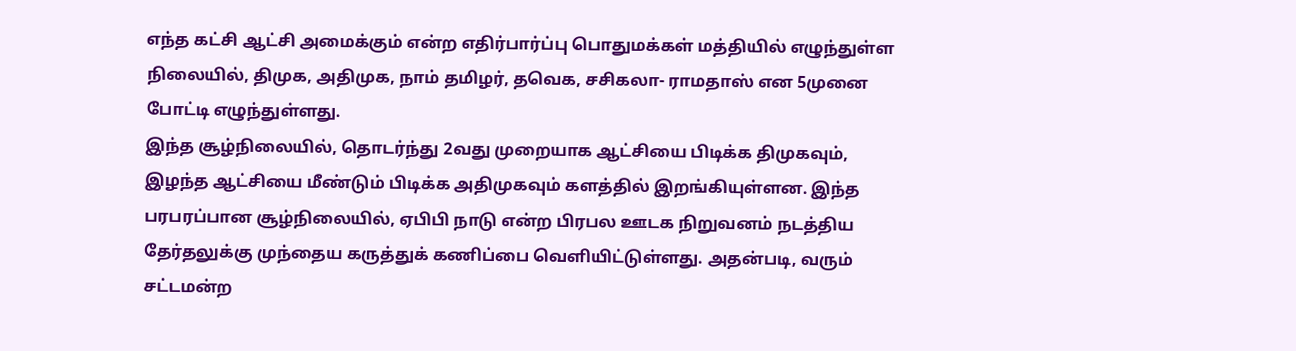எந்த கட்சி ஆட்சி அமைக்கும் என்ற எதிர்பார்ப்பு பொதுமக்கள் மத்தியில் எழுந்துள்ள நிலையில், திமுக, அதிமுக, நாம் தமிழர், தவெக, சசிகலா- ராமதாஸ் என 5முனை போட்டி எழுந்துள்ளது.
இந்த சூழ்நிலையில், தொடர்ந்து 2வது முறையாக ஆட்சியை பிடிக்க திமுகவும், இழந்த ஆட்சியை மீண்டும் பிடிக்க அதிமுகவும் களத்தில் இறங்கியுள்ளன. இந்த பரபரப்பான சூழ்நிலையில், ஏபிபி நாடு என்ற பிரபல ஊடக நிறுவனம் நடத்திய தேர்தலுக்கு முந்தைய கருத்துக் கணிப்பை வெளியிட்டுள்ளது. அதன்படி, வரும் சட்டமன்ற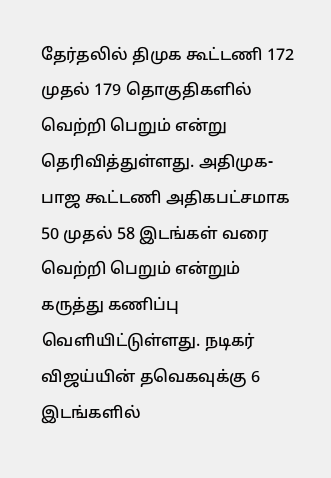தேர்தலில் திமுக கூட்டணி 172 முதல் 179 தொகுதிகளில் வெற்றி பெறும் என்று தெரிவித்துள்ளது. அதிமுக- பாஜ கூட்டணி அதிகபட்சமாக 50 முதல் 58 இடங்கள் வரை வெற்றி பெறும் என்றும் கருத்து கணிப்பு வெளியிட்டுள்ளது. நடிகர் விஜய்யின் தவெகவுக்கு 6 இடங்களில்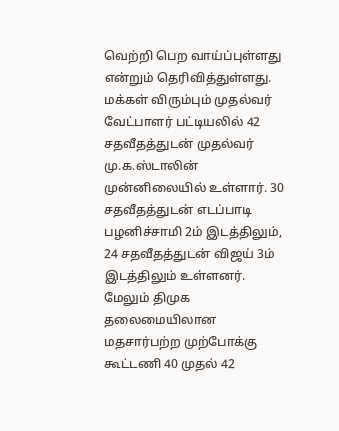வெற்றி பெற வாய்ப்புள்ளது என்றும் தெரிவித்துள்ளது.
மக்கள் விரும்பும் முதல்வர் வேட்பாளர் பட்டியலில் 42 சதவீதத்துடன் முதல்வர் மு.க.ஸ்டாலின் முன்னிலையில் உள்ளார். 30 சதவீதத்துடன் எடப்பாடி பழனிச்சாமி 2ம் இடத்திலும், 24 சதவீதத்துடன் விஜய் 3ம் இடத்திலும் உள்ளனர். மேலும் திமுக தலைமையிலான மதசார்பற்ற முற்போக்கு கூட்டணி 40 முதல் 42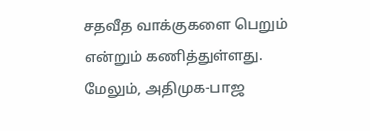சதவீத வாக்குகளை பெறும் என்றும் கணித்துள்ளது. மேலும், அதிமுக-பாஜ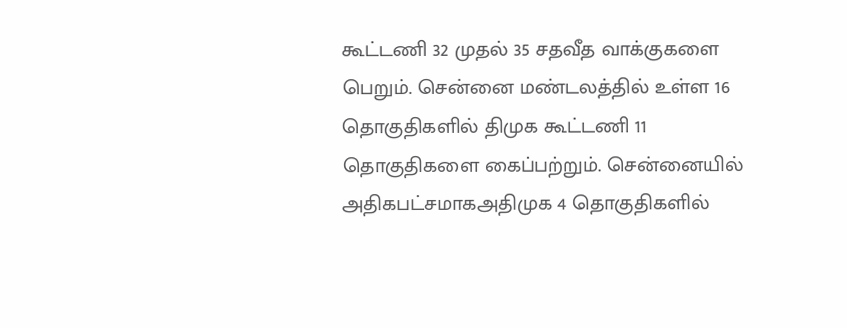கூட்டணி 32 முதல் 35 சதவீத வாக்குகளை பெறும். சென்னை மண்டலத்தில் உள்ள 16 தொகுதிகளில் திமுக கூட்டணி 11 தொகுதிகளை கைப்பற்றும். சென்னையில் அதிகபட்சமாகஅதிமுக 4 தொகுதிகளில்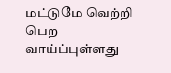மட்டுமே வெற்றி பெற வாய்ப்புள்ளது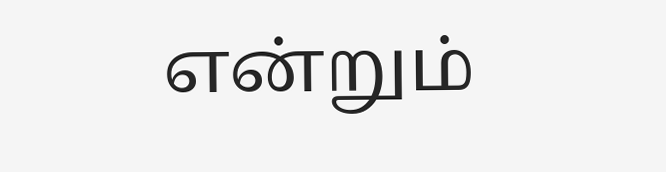என்றும்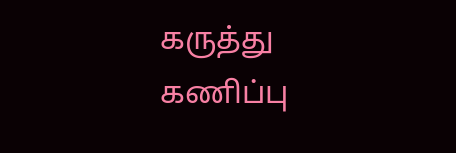கருத்து கணிப்பு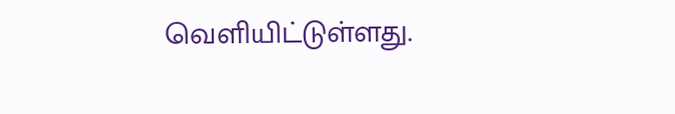வெளியிட்டுள்ளது.